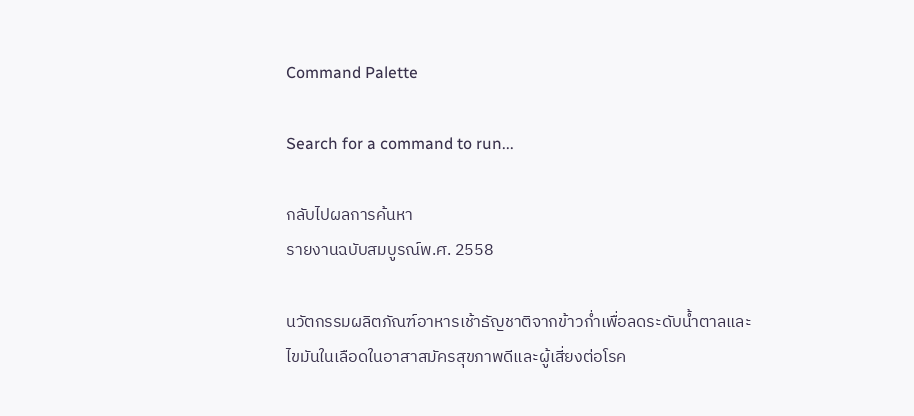Command Palette

Search for a command to run...

กลับไปผลการค้นหา
รายงานฉบับสมบูรณ์พ.ศ. 2558

นวัตกรรมผลิตภัณฑ์อาหารเช้าธัญชาติจากข้าวก่ำเพื่อลดระดับน้ำตาลและไขมันในเลือดในอาสาสมัครสุขภาพดีและผู้เสี่ยงต่อโรค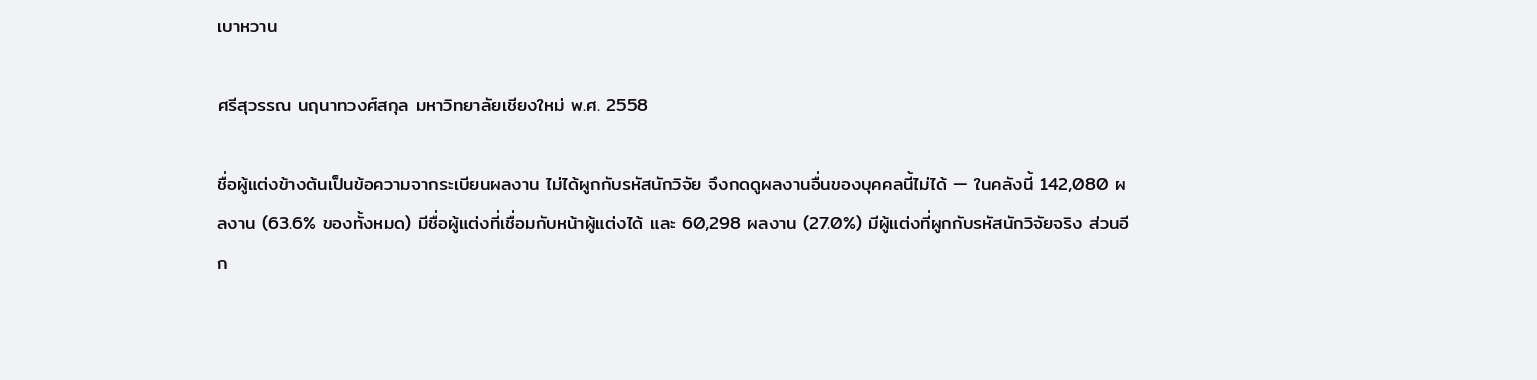เบาหวาน

ศรีสุวรรณ นฤนาทวงศ์สกุล มหาวิทยาลัยเชียงใหม่ พ.ศ. 2558

ชื่อผู้แต่งข้างต้นเป็นข้อความจากระเบียนผลงาน ไม่ได้ผูกกับรหัสนักวิจัย จึงกดดูผลงานอื่นของบุคคลนี้ไม่ได้ — ในคลังนี้ 142,080 ผลงาน (63.6% ของทั้งหมด) มีชื่อผู้แต่งที่เชื่อมกับหน้าผู้แต่งได้ และ 60,298 ผลงาน (27.0%) มีผู้แต่งที่ผูกกับรหัสนักวิจัยจริง ส่วนอีก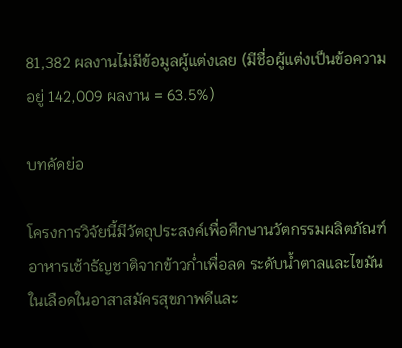81,382 ผลงานไม่มีข้อมูลผู้แต่งเลย (มีชื่อผู้แต่งเป็นข้อความอยู่ 142,009 ผลงาน = 63.5%)

บทคัดย่อ

โครงการวิจัยนี้มีวัตถุประสงค์เพื่อศึกษานวัตกรรมผลิตภัณฑ์อาหารเช้าธัญชาติจากข้าวก่ำเพื่อลด ระดับน้ำตาลและไขมันในเลือดในอาสาสมัครสุขภาพดีและ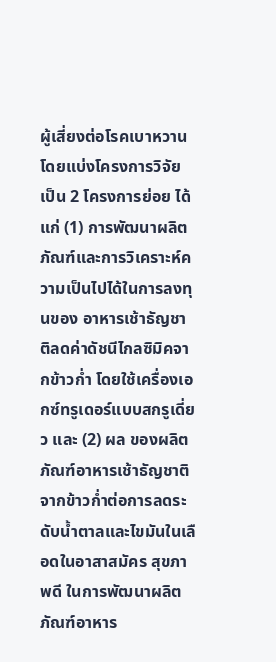ผู้เสี่ยงต่อโรคเบาหวาน โดยแบ่งโครงการวิจัย เป็น 2 โครงการย่อย ได้แก่ (1) การพัฒนาผลิตภัณฑ์และการวิเคราะห์ความเป็นไปได้ในการลงทุนของ อาหารเช้าธัญชาติลดค่าดัชนีไกลซิมิคจากข้าวก่ำ โดยใช้เครื่องเอกซ์ทรูเดอร์แบบสกรูเดี่ยว และ (2) ผล ของผลิตภัณฑ์อาหารเช้าธัญชาติจากข้าวก่ำต่อการลดระดับน้ำตาลและไขมันในเลือดในอาสาสมัคร สุขภาพดี ในการพัฒนาผลิตภัณฑ์อาหาร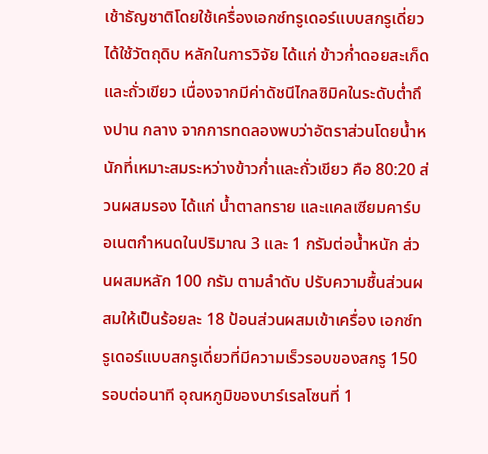เช้าธัญชาติโดยใช้เครื่องเอกซ์ทรูเดอร์แบบสกรูเดี่ยว ได้ใช้วัตถุดิบ หลักในการวิจัย ได้แก่ ข้าวก่ำดอยสะเก็ดและถั่วเขียว เนื่องจากมีค่าดัชนีไกลซิมิคในระดับต่ำถึงปาน กลาง จากการทดลองพบว่าอัตราส่วนโดยน้ำหนักที่เหมาะสมระหว่างข้าวก่ำและถั่วเขียว คือ 80:20 ส่วนผสมรอง ได้แก่ น้ำตาลทราย และแคลเซียมคาร์บอเนตกำหนดในปริมาณ 3 และ 1 กรัมต่อน้ำหนัก ส่วนผสมหลัก 100 กรัม ตามลำดับ ปรับความชื้นส่วนผสมให้เป็นร้อยละ 18 ป้อนส่วนผสมเข้าเครื่อง เอกซ์ทรูเดอร์แบบสกรูเดี่ยวที่มีความเร็วรอบของสกรู 150 รอบต่อนาที อุณหภูมิของบาร์เรลโซนที่ 1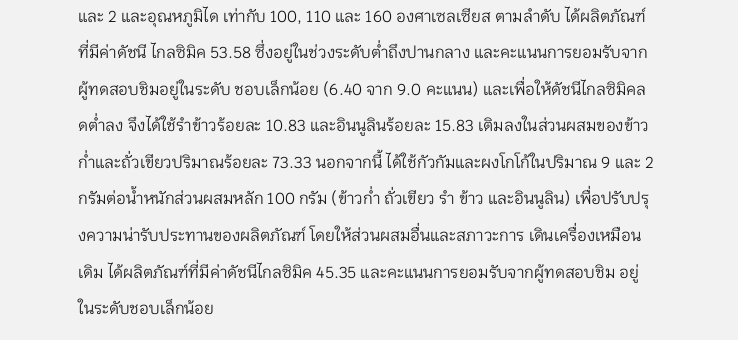และ 2 และอุณหภูมิได เท่ากับ 100, 110 และ 160 องศาเซลเซียส ตามลำดับ ได้ผลิตภัณฑ์ที่มีค่าดัชนี ไกลซิมิค 53.58 ซึ่งอยู่ในช่วงระดับต่ำถึงปานกลาง และคะแนนการยอมรับจากผู้ทดสอบชิมอยู่ในระดับ ชอบเล็กน้อย (6.40 จาก 9.0 คะแนน) และเพื่อให้ดัชนีไกลซิมิคลดต่ำลง จึงได้ใช้รำข้าวร้อยละ 10.83 และอินนูลินร้อยละ 15.83 เติมลงในส่วนผสมของข้าวก่ำและถั่วเขียวปริมาณร้อยละ 73.33 นอกจากนี้ ได้ใช้กัวกัมและผงโกโก้ในปริมาณ 9 และ 2 กรัมต่อน้ำหนักส่วนผสมหลัก 100 กรัม (ข้าวก่ำ ถั่วเขียว รำ ข้าว และอินนูลิน) เพื่อปรับปรุงความน่ารับประทานของผลิตภัณฑ์ โดยให้ส่วนผสมอื่นและสภาวะการ เดินเครื่องเหมือนเดิม ได้ผลิตภัณฑ์ที่มีค่าดัชนีไกลซิมิค 45.35 และคะแนนการยอมรับจากผู้ทดสอบชิม อยู่ในระดับชอบเล็กน้อย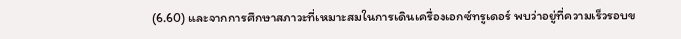(6.60) และจากการศึกษาสภาวะที่เหมาะสมในการเดินเครื่องเอกซ์ทรูเดอร์ พบว่าอยู่ที่ความเร็วรอบข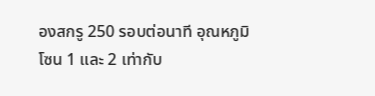องสกรู 250 รอบต่อนาที อุณหภูมิโซน 1 และ 2 เท่ากับ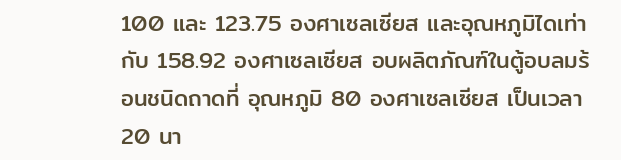100 และ 123.75 องศาเซลเซียส และอุณหภูมิไดเท่ากับ 158.92 องศาเซลเซียส อบผลิตภัณฑ์ในตู้อบลมร้อนชนิดถาดที่ อุณหภูมิ 80 องศาเซลเซียส เป็นเวลา 20 นา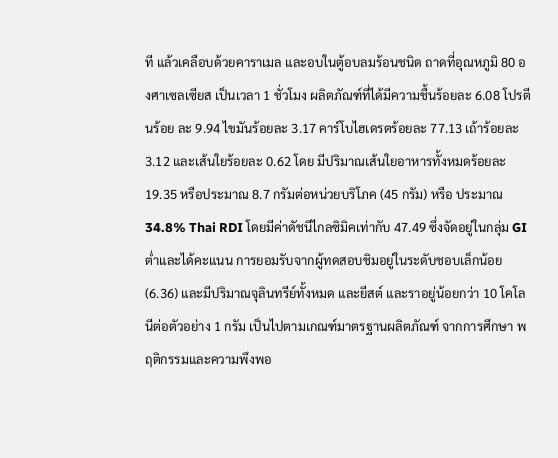ที แล้วเคลือบด้วยคาราเมล และอบในตู้อบลมร้อนชนิด ถาดที่อุณหภูมิ 80 องศาเซลเซียส เป็นเวลา 1 ชั่วโมง ผลิตภัณฑ์ที่ได้มีความชื้นร้อยละ 6.08 โปรตีนร้อย ละ 9.94 ไขมันร้อยละ 3.17 คาร์โบไฮเดรตร้อยละ 77.13 เถ้าร้อยละ 3.12 และเส้นใยร้อยละ 0.62 โดย มีปริมาณเส้นใยอาหารทั้งหมดร้อยละ 19.35 หรือประมาณ 8.7 กรัมต่อหน่วยบริโภค (45 กรัม) หรือ ประมาณ 34.8% Thai RDI โดยมีค่าดัชนีไกลซิมิคเท่ากับ 47.49 ซึ่งจัดอยู่ในกลุ่ม GI ต่ำและได้คะแนน การยอมรับจากผู้ทดสอบชิมอยู่ในระดับชอบเล็กน้อย (6.36) และมีปริมาณจุลินทรีย์ทั้งหมด และยีสต์ และราอยู่น้อยกว่า 10 โคโลนีต่อตัวอย่าง 1 กรัม เป็นไปตามเกณฑ์มาตรฐานผลิตภัณฑ์ จากการศึกษา พฤติกรรมและความพึงพอ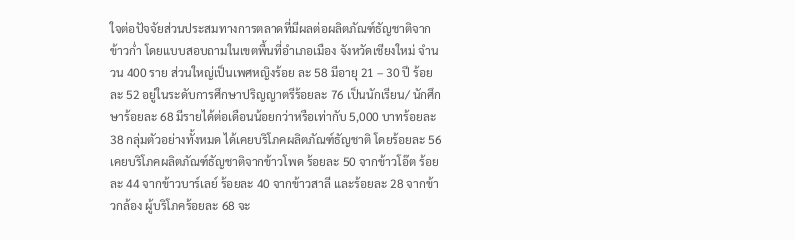ใจต่อปัจจัยส่วนประสมทางการตลาดที่มีผลต่อผลิตภัณฑ์ธัญชาติจากข้าวก่ำ โดยแบบสอบถามในเขตพื้นที่อำเภอเมือง จังหวัดเชียงใหม่ จำนวน 400 ราย ส่วนใหญ่เป็นเพศหญิงร้อย ละ 58 มีอายุ 21 – 30 ปี ร้อยละ 52 อยู่ในระดับการศึกษาปริญญาตรีร้อยละ 76 เป็นนักเรียน/ นักศึกษาร้อยละ 68 มีรายได้ต่อเดือนน้อยกว่าหรือเท่ากับ 5,000 บาทร้อยละ 38 กลุ่มตัวอย่างทั้งหมด ได้เคยบริโภคผลิตภัณฑ์ธัญชาติ โดยร้อยละ 56 เคยบริโภคผลิตภัณฑ์ธัญชาติจากข้าวโพด ร้อยละ 50 จากข้าวโอ๊ต ร้อยละ 44 จากข้าวบาร์เลย์ ร้อยละ 40 จากข้าวสาลี และร้อยละ 28 จากข้าวกล้อง ผู้บริโภคร้อยละ 68 จะ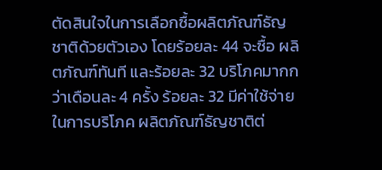ตัดสินใจในการเลือกซื้อผลิตภัณฑ์ธัญชาติด้วยตัวเอง โดยร้อยละ 44 จะซื้อ ผลิตภัณฑ์ทันที และร้อยละ 32 บริโภคมากกว่าเดือนละ 4 ครั้ง ร้อยละ 32 มีค่าใช้จ่ายในการบริโภค ผลิตภัณฑ์ธัญชาติต่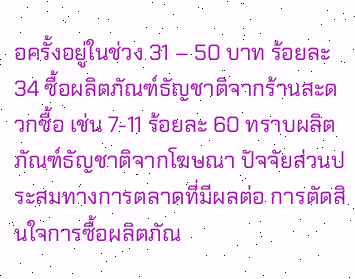อครั้งอยู่ในช่วง 31 – 50 บาท ร้อยละ 34 ซื้อผลิตภัณฑ์ธัญชาติจากร้านสะดวกซื้อ เช่น 7-11 ร้อยละ 60 ทราบผลิตภัณฑ์ธัญชาติจากโฆษณา ปัจจัยส่วนประสมทางการตลาดที่มีผลต่อ การตัดสินใจการซื้อผลิตภัณ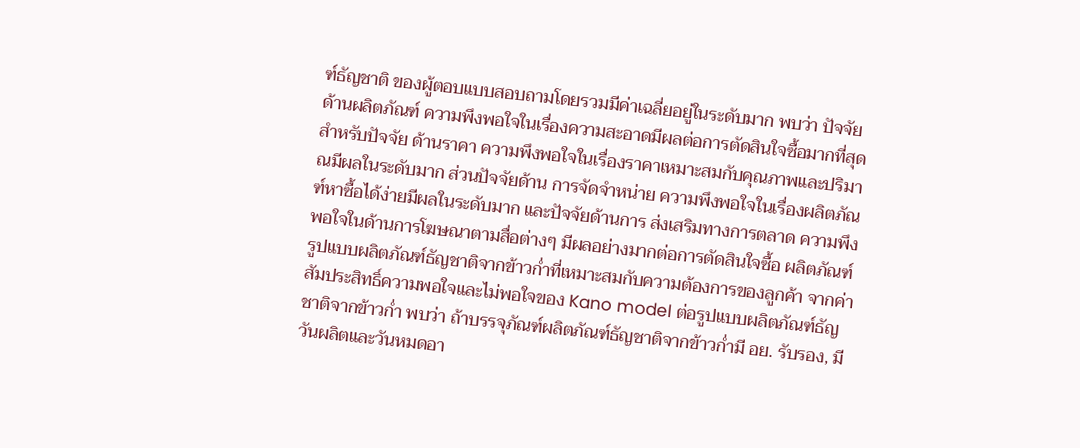ฑ์ธัญชาติ ของผู้ตอบแบบสอบถามโดยรวมมีค่าเฉลี่ยอยู่ในระดับมาก พบว่า ปัจจัยด้านผลิตภัณฑ์ ความพึงพอใจในเรื่องความสะอาดมีผลต่อการตัดสินใจซื้อมากที่สุด สำหรับปัจจัย ด้านราคา ความพึงพอใจในเรื่องราคาเหมาะสมกับคุณภาพและปริมาณมีผลในระดับมาก ส่วนปัจจัยด้าน การจัดจำหน่าย ความพึงพอใจในเรื่องผลิตภัณฑ์หาซื้อได้ง่ายมีผลในระดับมาก และปัจจัยด้านการ ส่งเสริมทางการตลาด ความพึงพอใจในด้านการโฆษณาตามสื่อต่างๆ มีผลอย่างมากต่อการตัดสินใจซื้อ ผลิตภัณฑ์ รูปแบบผลิตภัณฑ์ธัญชาติจากข้าวก่ำที่เหมาะสมกับความต้องการของลูกค้า จากค่า สัมประสิทธิ์ความพอใจและไม่พอใจของ Kano model ต่อรูปแบบผลิตภัณฑ์ธัญชาติจากข้าวก่ำ พบว่า ถ้าบรรจุภัณฑ์ผลิตภัณฑ์ธัญชาติจากข้าวก่ำมี อย. รับรอง, มีวันผลิตและวันหมดอา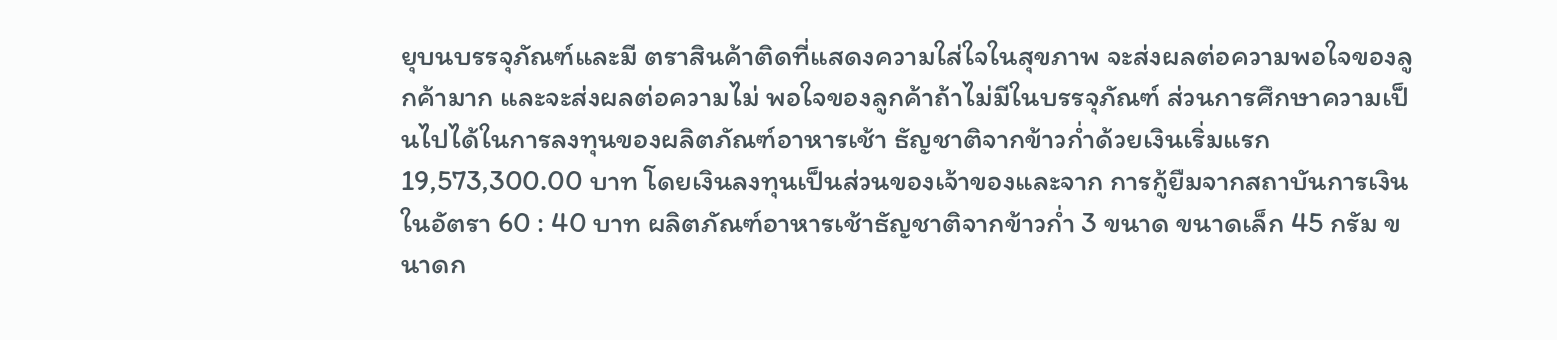ยุบนบรรจุภัณฑ์และมี ตราสินค้าติดที่แสดงความใส่ใจในสุขภาพ จะส่งผลต่อความพอใจของลูกค้ามาก และจะส่งผลต่อความไม่ พอใจของลูกค้าถ้าไม่มีในบรรจุภัณฑ์ ส่วนการศึกษาความเป็นไปได้ในการลงทุนของผลิตภัณฑ์อาหารเช้า ธัญชาติจากข้าวก่ำด้วยเงินเริ่มแรก 19,573,300.00 บาท โดยเงินลงทุนเป็นส่วนของเจ้าของและจาก การกู้ยืมจากสถาบันการเงินในอัตรา 60 : 40 บาท ผลิตภัณฑ์อาหารเช้าธัญชาติจากข้าวก่ำ 3 ขนาด ขนาดเล็ก 45 กรัม ขนาดก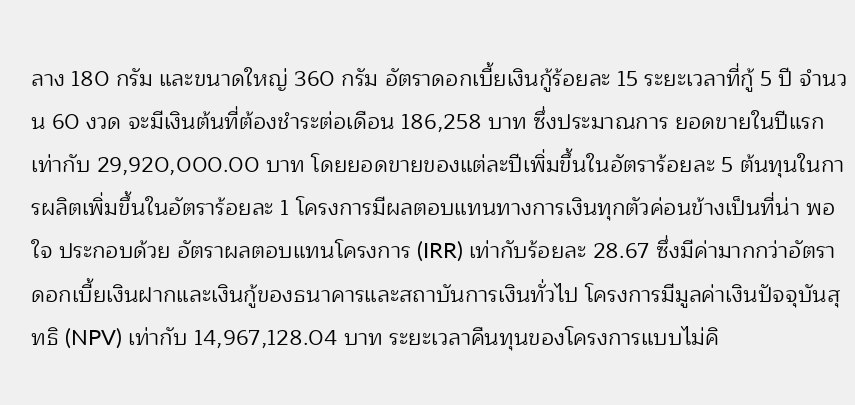ลาง 180 กรัม และขนาดใหญ่ 360 กรัม อัตราดอกเบี้ยเงินกู้ร้อยละ 15 ระยะเวลาที่กู้ 5 ปี จำนวน 60 งวด จะมีเงินต้นที่ต้องชำระต่อเดือน 186,258 บาท ซึ่งประมาณการ ยอดขายในปีแรก เท่ากับ 29,920,000.00 บาท โดยยอดขายของแต่ละปีเพิ่มขึ้นในอัตราร้อยละ 5 ต้นทุนในการผลิตเพิ่มขึ้นในอัตราร้อยละ 1 โครงการมีผลตอบแทนทางการเงินทุกตัวค่อนข้างเป็นที่น่า พอใจ ประกอบด้วย อัตราผลตอบแทนโครงการ (IRR) เท่ากับร้อยละ 28.67 ซึ่งมีค่ามากกว่าอัตรา ดอกเบี้ยเงินฝากและเงินกู้ของธนาคารและสถาบันการเงินทั่วไป โครงการมีมูลค่าเงินปัจจุบันสุทธิ (NPV) เท่ากับ 14,967,128.04 บาท ระยะเวลาคืนทุนของโครงการแบบไม่คิ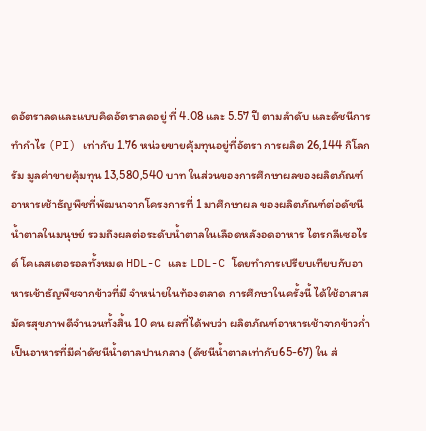ดอัตราลดและแบบคิดอัตราลดอยู่ ที่ 4.08 และ 5.57 ปี ตามลำดับ และดัชนีการทำกำไร (PI) เท่ากับ 1.76 หน่วยขายคุ้มทุนอยู่ที่อัตรา การผลิต 26,144 กิโลกรัม มูลค่าขายคุ้มทุน 13,580,540 บาท ในส่วนของการศึกษาผลของผลิตภัณฑ์อาหารเช้าธัญพืชที่พัฒนาจากโครงการที่ 1 มาศึกษาผล ของผลิตภัณฑ์ต่อดัชนีน้ำตาลในมนุษย์ รวมถึงผลต่อระดับน้ำตาลในเลือดหลังอดอาหาร ไตรกลีเซอไรด์ โคเลสเตอรอลทั้งหมด HDL-C และ LDL-C โดยทำการเปรียบเทียบกับอาหารเช้าธัญพืชจากข้าวที่มี จำหน่ายในท้องตลาด การศึกษาในครั้งนี้ ได้ใช้อาสาสมัครสุขภาพดีจำนวนทั้งสิ้น 10 คน ผลที่ได้พบว่า ผลิตภัณฑ์อาหารเช้าจากข้าวกํ่าเป็นอาหารที่มีค่าดัชนีน้ำตาลปานกลาง (ดัชนีน้ำตาลเท่ากับ65-67) ใน ส่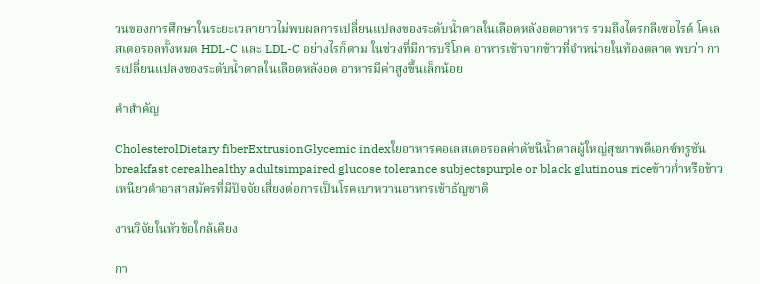วนของการศึกษาในระยะเวลายาวไม่พบผลการเปลี่ยนแปลงของระดับน้ำตาลในเลือดหลังอดอาหาร รวมถึงไตรกลีเซอไรด์ โคเลสเตอรอลทั้งหมด HDL-C และ LDL-C อย่างไรก็ตาม ในช่วงที่มีการบริโภค อาหารเช้าจากข้าวที่จำหน่ายในท้องตลาด พบว่า การเปลี่ยนแปลงของระดับน้ำตาลในเลือดหลังอด อาหารมีค่าสูงขึ้นเล็กน้อย

คำสำคัญ

CholesterolDietary fiberExtrusionGlycemic indexใยอาหารคอเลสเตอรอลค่าดัชนีน้ำตาลผู้ใหญ่สุขภาพดีเอกซ์ทรูชันbreakfast cerealhealthy adultsimpaired glucose tolerance subjectspurple or black glutinous riceข้าวก่ำหรือข้าวเหนียวดำอาสาสมัครที่มีปัจจัยเสี่ยงต่อการเป็นโรคเบาหวานอาหารเช้าธัญชาติ

งานวิจัยในหัวข้อใกล้เคียง

กา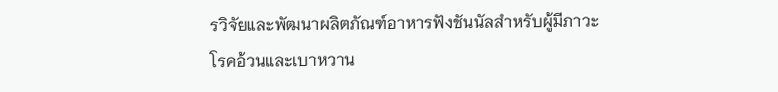รวิจัยและพัฒนาผลิตภัณฑ์อาหารฟังชันนัลสำหรับผู้มีภาวะโรคอ้วนและเบาหวาน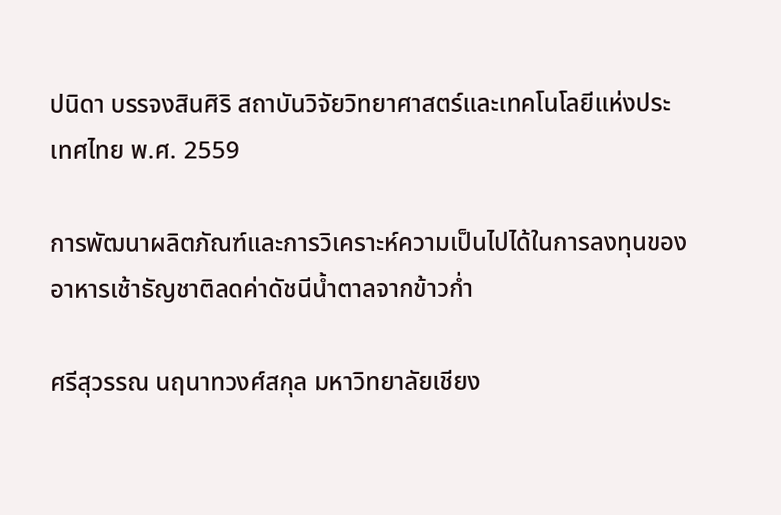ปนิดา บรรจงสินศิริ สถาบันวิจัยวิทยาศาสตร์และเทคโนโลยีแห่งประเทศไทย พ.ศ. 2559

การพัฒนาผลิตภัณฑ์และการวิเคราะห์ความเป็นไปได้ในการลงทุนของอาหารเช้าธัญชาติลดค่าดัชนีน้ำตาลจากข้าวก่ำ

ศรีสุวรรณ นฤนาทวงศ์สกุล มหาวิทยาลัยเชียง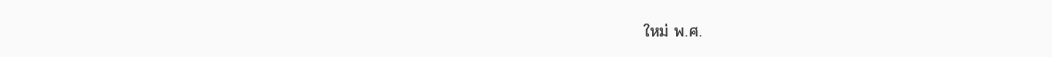ใหม่ พ.ศ.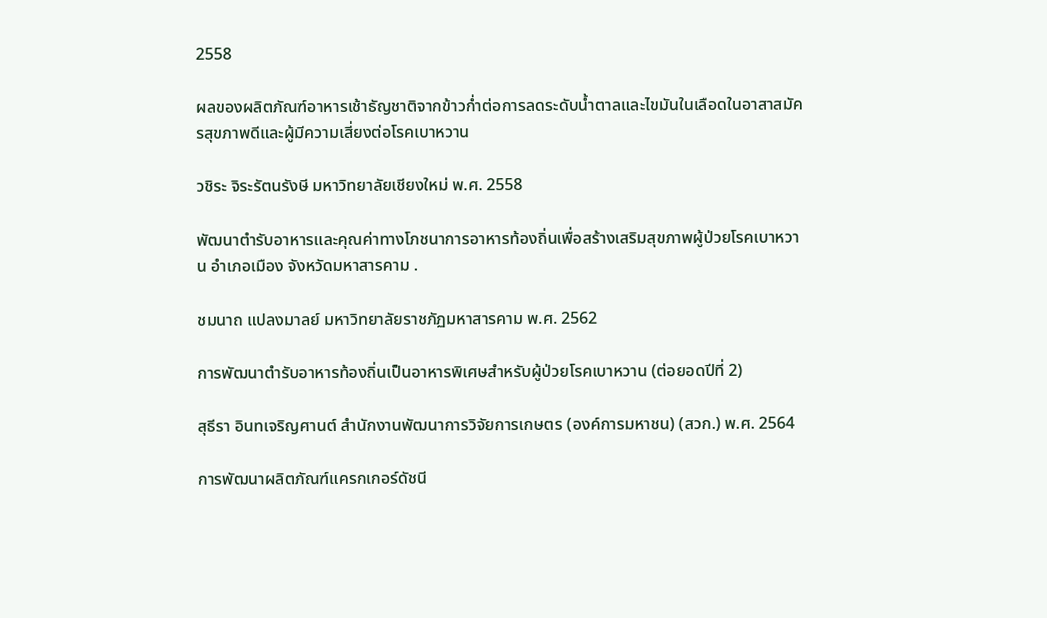2558

ผลของผลิตภัณฑ์อาหารเช้าธัญชาติจากข้าวก่ำต่อการลดระดับน้ำตาลและไขมันในเลือดในอาสาสมัครสุขภาพดีและผู้มีความเสี่ยงต่อโรคเบาหวาน

วชิระ จิระรัตนรังษี มหาวิทยาลัยเชียงใหม่ พ.ศ. 2558

พัฒนาตำรับอาหารและคุณค่าทางโภชนาการอาหารท้องถิ่นเพื่อสร้างเสริมสุขภาพผู้ป่วยโรคเบาหวาน อำเภอเมือง จังหวัดมหาสารคาม .

ชมนาถ แปลงมาลย์ มหาวิทยาลัยราชภัฏมหาสารคาม พ.ศ. 2562

การพัฒนาตำรับอาหารท้องถิ่นเป็นอาหารพิเศษสำหรับผู้ป่วยโรคเบาหวาน (ต่อยอดปีที่ 2)

สุธีรา อินทเจริญศานต์ สำนักงานพัฒนาการวิจัยการเกษตร (องค์การมหาชน) (สวก.) พ.ศ. 2564

การพัฒนาผลิตภัณฑ์แครกเกอร์ดัชนี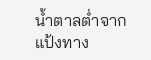น้ำตาลต่ำจากแป้งทาง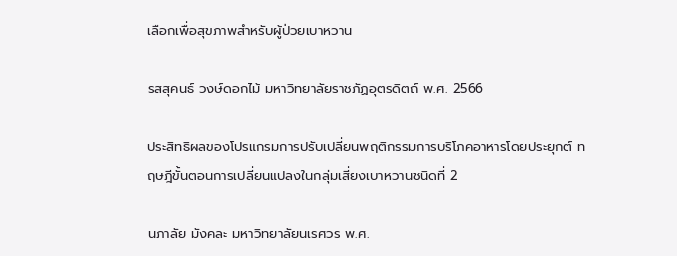เลือกเพื่อสุขภาพสำหรับผู้ป่วยเบาหวาน

รสสุคนธ์ วงษ์ดอกไม้ มหาวิทยาลัยราชภัฏอุตรดิตถ์ พ.ศ. 2566

ประสิทธิผลของโปรแกรมการปรับเปลี่ยนพฤติกรรมการบริโภคอาหารโดยประยุกต์ ทฤษฎีขั้นตอนการเปลี่ยนแปลงในกลุ่มเสี่ยงเบาหวานชนิดที่ 2

นภาลัย มังคละ มหาวิทยาลัยนเรศวร พ.ศ.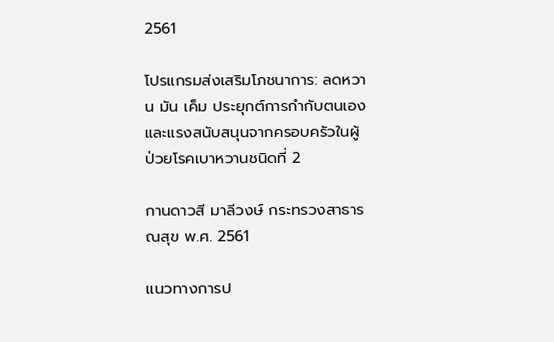2561

โปรแกรมส่งเสริมโภชนาการ: ลดหวาน มัน เค็ม ประยุกต์การกำกับตนเอง และแรงสนับสนุนจากครอบครัวในผู้ป่วยโรคเบาหวานชนิดที่ 2

กานดาวสี มาลีวงษ์ กระทรวงสาธารณสุข พ.ศ. 2561

เเนวทางการป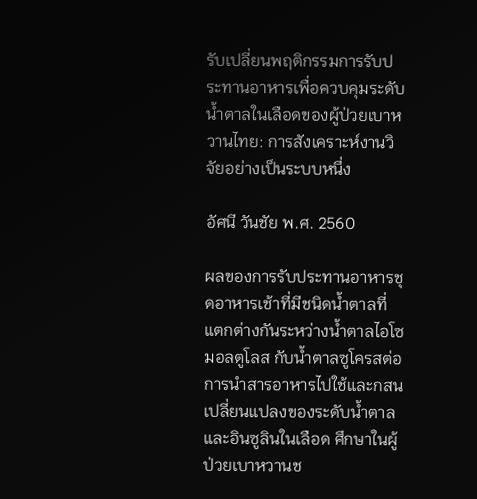รับเปลี่ยนพฤติกรรมการรับประทานอาหารเพื่อควบคุมระดับน้ำตาลในเลือดของผู้ป่วยเบาหวานไทย: การสังเคราะห์งานวิจัยอย่างเป็นระบบหนึ่ง

อัศนี วันชัย พ.ศ. 2560

ผลของการรับประทานอาหารชุดอาหารเช้าที่มีชนิดน้ำตาลที่แตกต่างกันระหว่างน้ำตาลไอโซมอลตูโลส กับน้ำตาลซูโครสต่อการนำสารอาหารไปใช้และกสนเปลี่ยนแปลงของระดับน้ำตาลและอินซูลินในเลือด ศึกษาในผู้ป่วยเบาหวานช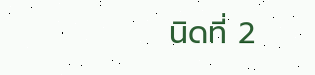นิดที่ 2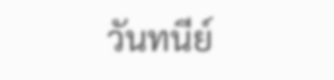วันทนีย์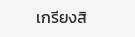เกรียงสิ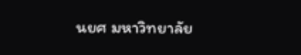นยศ มหาวิทยาลัย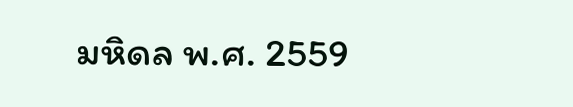มหิดล พ.ศ. 2559